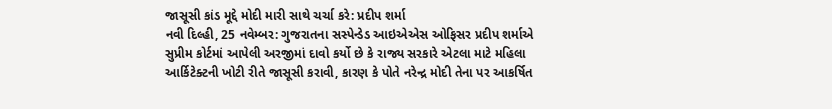જાસૂસી કાંડ મૂદ્દે મોદી મારી સાથે ચર્ચા કરે: પ્રદીપ શર્મા
નવી દિલ્હી, 25 નવેમ્બર: ગુજરાતના સસ્પેન્ડેડ આઇએએસ ઓફિસર પ્રદીપ શર્માએ સુપ્રીમ કોર્ટમાં આપેલી અરજીમાં દાવો કર્યો છે કે રાજ્ય સરકારે એટલા માટે મહિલા આર્કિટેક્ટની ખોટી રીતે જાસૂસી કરાવી, કારણ કે પોતે નરેન્દ્ર મોદી તેના પર આકર્ષિત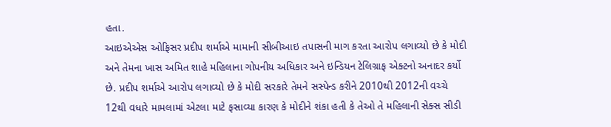હતા.
આઇએએસ ઓફિસર પ્રદીપ શર્માએ મામાની સીબીઆઇ તપાસની માગ કરતા આરોપ લગાવ્યો છે કે મોદી અને તેમના ખાસ અમિત શાહે મહિલાના ગોપનીય અધિકાર અને ઇન્ડિયન ટેલિગ્રાફ એક્ટનો અનાદર કર્યો છે. પ્રદીપ શર્માએ આરોપ લગાવ્યો છે કે મોદી સરકારે તેમને સસ્પેન્ડ કરીને 2010થી 2012ની વચ્ચે 12થી વધારે મામલામાં એટલા માટે ફસાવ્યા કારણ કે મોદીને શંકા હતી કે તેઓ તે મહિલાની સેક્સ સીડી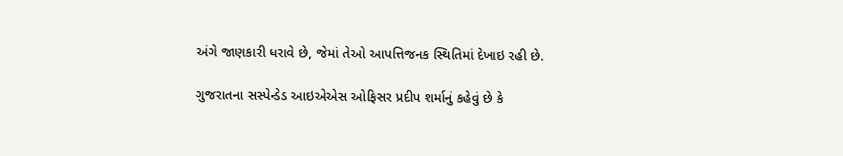અંગે જાણકારી ધરાવે છે, જેમાં તેઓ આપત્તિજનક સ્થિતિમાં દેખાઇ રહી છે.

ગુજરાતના સસ્પેન્ડેડ આઇએએસ ઓફિસર પ્રદીપ શર્માનું કહેવું છે કે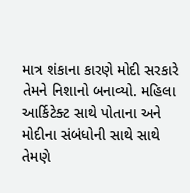માત્ર શંકાના કારણે મોદી સરકારે તેમને નિશાનો બનાવ્યો. મહિલા આર્કિટેક્ટ સાથે પોતાના અને મોદીના સંબંધોની સાથે સાથે તેમણે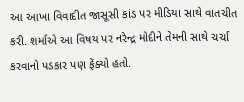આ આખા વિવાદીત જાસૂસી કાંડ પર મીડિયા સાથે વાતચીત કરી. શર્માએ આ વિષય પર નરેન્દ્ર મોદીને તેમની સાથે ચર્ચા કરવાનો પડકાર પણ ફેંક્યો હતો.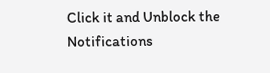Click it and Unblock the Notifications